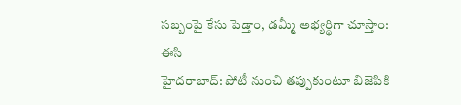సబ్బంపై కేసు పెడ్తాం, డమ్మీ అభ్యర్థిగా చూస్తాం: ఈసి
హైదరాబాద్: పోటీ నుంచి తప్పుకుంటూ బిజెపికి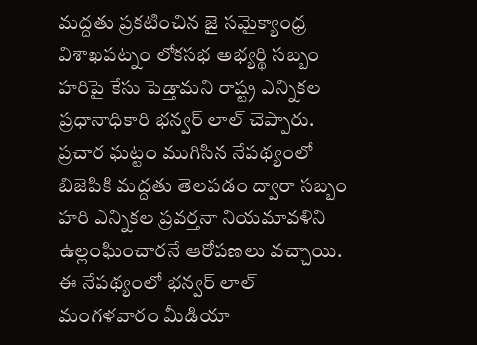మద్దతు ప్రకటించిన జై సమైక్యాంధ్ర విశాఖపట్నం లోకసభ అభ్యర్థి సబ్బం హరిపై కేసు పెడ్తామని రాష్ట్ర ఎన్నికల ప్రధానాధికారి భన్వర్ లాల్ చెప్పారు. ప్రచార ఘట్టం ముగిసిన నేపథ్యంలో బిజెపికి మద్దతు తెలపడం ద్వారా సబ్బం హరి ఎన్నికల ప్రవర్తనా నియమావళిని ఉల్లంఘించారనే ఆరోపణలు వచ్చాయి. ఈ నేపథ్యంలో భన్వర్ లాల్ మంగళవారం మీడియా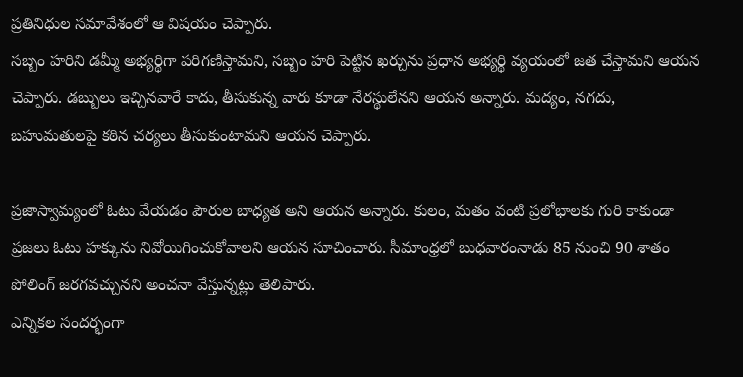ప్రతినిధుల సమావేశంలో ఆ విషయం చెప్పారు.
సబ్బం హరిని డమ్మీ అభ్యర్థిగా పరిగణిస్తామని, సబ్బం హరి పెట్టిన ఖర్చును ప్రధాన అభ్యర్థి వ్యయంలో జత చేస్తామని ఆయన చెప్పారు. డబ్బులు ఇచ్చినవారే కాదు, తీసుకున్న వారు కూడా నేరస్థులేనని ఆయన అన్నారు. మద్యం, నగదు, బహుమతులపై కఠిన చర్యలు తీసుకుంటామని ఆయన చెప్పారు.

ప్రజాస్వామ్యంలో ఓటు వేయడం పౌరుల బాధ్యత అని ఆయన అన్నారు. కులం, మతం వంటి ప్రలోభాలకు గురి కాకుండా ప్రజలు ఓటు హక్కును నివోయిగించుకోవాలని ఆయన సూచించారు. సీమాంధ్రలో బుధవారంనాడు 85 నుంచి 90 శాతం పోలింగ్ జరగవచ్చునని అంచనా వేస్తున్నట్లు తెలిపారు.
ఎన్నికల సందర్భంగా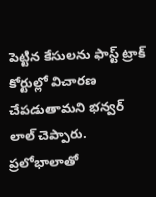పెట్టిన కేసులను ఫాస్ట్ ట్రాక్ కోర్టుల్లో విచారణ చేపడుతామని భన్వర్ లాల్ చెప్పారు. ప్రలోభాలాతో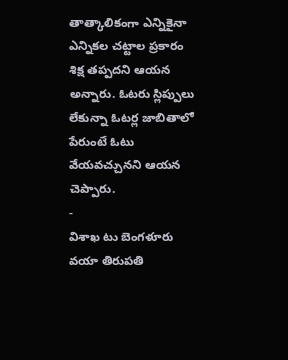తాత్కాలికంగా ఎన్నికైనా ఎన్నికల చట్టాల ప్రకారం శిక్ష తప్పదని ఆయన అన్నారు. ఓటరు స్లిప్పులు లేకున్నా ఓటర్ల జాబితాలో పేరుంటే ఓటు వేయవచ్చునని ఆయన చెప్పారు.
-
విశాఖ టు బెంగళూరు వయా తిరుపతి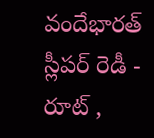వందేభారత్ స్లీపర్ రెడీ - రూట్ ,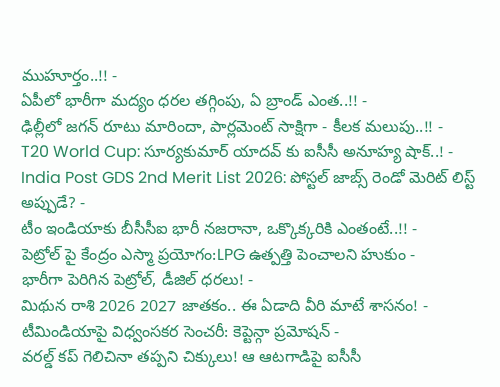ముహూర్తం..!! -
ఏపీలో భారీగా మద్యం ధరల తగ్గింపు, ఏ బ్రాండ్ ఎంత..!! -
ఢిల్లీలో జగన్ రూటు మారిందా, పార్లమెంట్ సాక్షిగా - కీలక మలుపు..!! -
T20 World Cup: సూర్యకుమార్ యాదవ్ కు ఐసీసీ అనూహ్య షాక్..! -
India Post GDS 2nd Merit List 2026: పోస్టల్ జాబ్స్ రెండో మెరిట్ లిస్ట్ అప్పుడే? -
టీం ఇండియాకు బీసీసీఐ భారీ నజరానా, ఒక్కొక్కరికి ఎంతంటే..!! -
పెట్రోల్ పై కేంద్రం ఎస్మా ప్రయోగం:LPG ఉత్పత్తి పెంచాలని హుకుం -
భారీగా పెరిగిన పెట్రోల్, డీజిల్ ధరలు! -
మిథున రాశి 2026 2027 జాతకం.. ఈ ఏడాది వీరి మాటే శాసనం! -
టీమిండియాపై విధ్వంసకర సెంచరీ: కెప్టెన్గా ప్రమోషన్ -
వరల్డ్ కప్ గెలిచినా తప్పని చిక్కులు! ఆ ఆటగాడిపై ఐసీసీ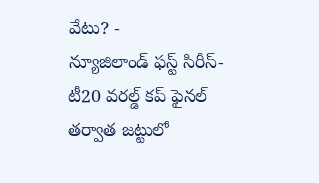వేటు? -
న్యూజిలాండ్ ఫస్ట్ సిరీస్- టీ20 వరల్డ్ కప్ ఫైనల్ తర్వాత జట్టులో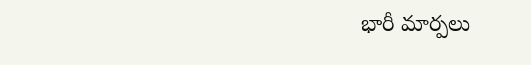భారీ మార్పలు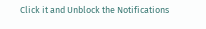Click it and Unblock the Notifications